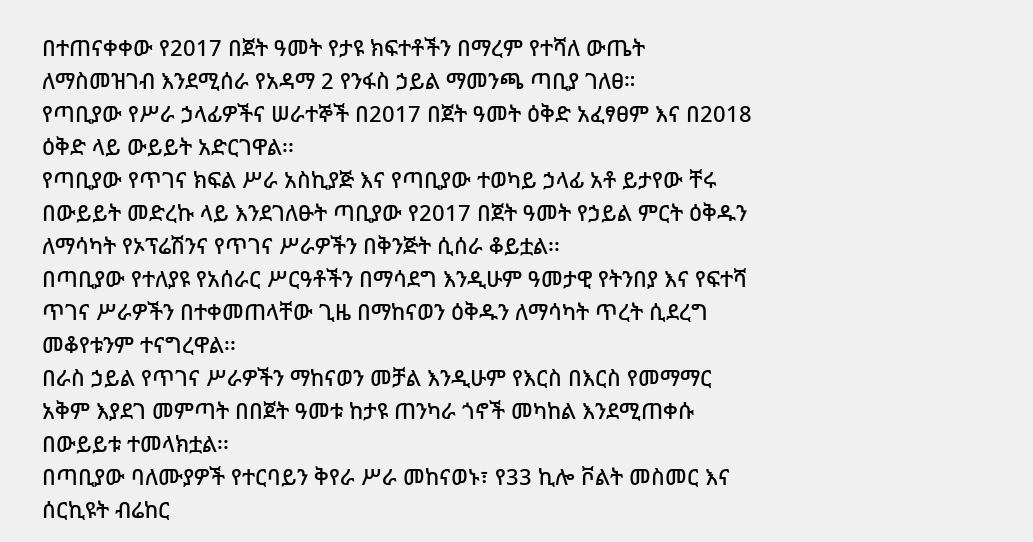በተጠናቀቀው የ2017 በጀት ዓመት የታዩ ክፍተቶችን በማረም የተሻለ ውጤት ለማስመዝገብ እንደሚሰራ የአዳማ 2 የንፋስ ኃይል ማመንጫ ጣቢያ ገለፀ።
የጣቢያው የሥራ ኃላፊዎችና ሠራተኞች በ2017 በጀት ዓመት ዕቅድ አፈፃፀም እና በ2018 ዕቅድ ላይ ውይይት አድርገዋል፡፡
የጣቢያው የጥገና ክፍል ሥራ አስኪያጅ እና የጣቢያው ተወካይ ኃላፊ አቶ ይታየው ቸሩ በውይይት መድረኩ ላይ እንደገለፁት ጣቢያው የ2017 በጀት ዓመት የኃይል ምርት ዕቅዱን ለማሳካት የኦፕሬሽንና የጥገና ሥራዎችን በቅንጅት ሲሰራ ቆይቷል፡፡
በጣቢያው የተለያዩ የአሰራር ሥርዓቶችን በማሳደግ እንዲሁም ዓመታዊ የትንበያ እና የፍተሻ ጥገና ሥራዎችን በተቀመጠላቸው ጊዜ በማከናወን ዕቅዱን ለማሳካት ጥረት ሲደረግ መቆየቱንም ተናግረዋል፡፡
በራስ ኃይል የጥገና ሥራዎችን ማከናወን መቻል እንዲሁም የእርስ በእርስ የመማማር አቅም እያደገ መምጣት በበጀት ዓመቱ ከታዩ ጠንካራ ጎኖች መካከል እንደሚጠቀሱ በውይይቱ ተመላክቷል፡፡
በጣቢያው ባለሙያዎች የተርባይን ቅየራ ሥራ መከናወኑ፣ የ33 ኪሎ ቮልት መስመር እና ሰርኪዩት ብሬከር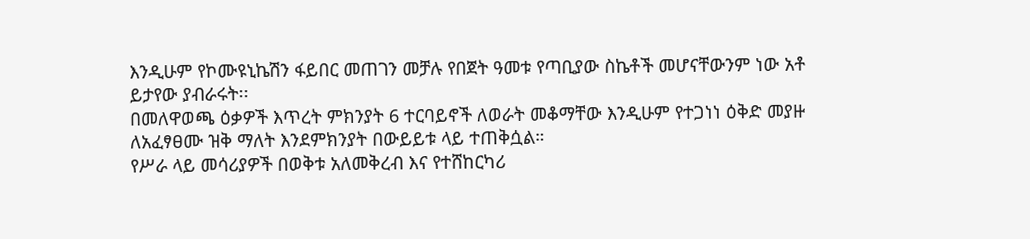እንዲሁም የኮሙዩኒኬሽን ፋይበር መጠገን መቻሉ የበጀት ዓመቱ የጣቢያው ስኬቶች መሆናቸውንም ነው አቶ ይታየው ያብራሩት፡፡
በመለዋወጫ ዕቃዎች እጥረት ምክንያት 6 ተርባይኖች ለወራት መቆማቸው እንዲሁም የተጋነነ ዕቅድ መያዙ ለአፈፃፀሙ ዝቅ ማለት እንደምክንያት በውይይቱ ላይ ተጠቅሷል።
የሥራ ላይ መሳሪያዎች በወቅቱ አለመቅረብ እና የተሸከርካሪ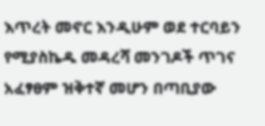እጥረት መኖር እንዲሁም ወደ ተርባይን የሚያስኬዱ መዳረሻ መንገዶች ጥገና አፈፃፀም ዝቅተኛ መሆን በጣቢያው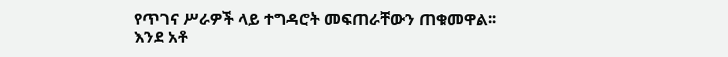የጥገና ሥራዎች ላይ ተግዳሮት መፍጠራቸውን ጠቁመዋል፡፡
እንደ አቶ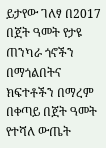ይታየው ገለፃ በ2017 በጀት ዓመት የታዩ ጠንካራ ጎኖችን በማጎልበትና ክፍተቶችን በማረም በቀጣይ በጀት ዓመት የተሻለ ውጤት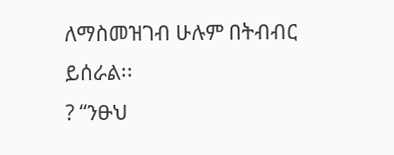ለማስመዝገብ ሁሉም በትብብር ይሰራል፡፡
? “ንፁህ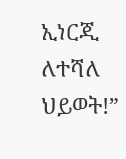ኢነርጂ ለተሻለ ህይወት!”